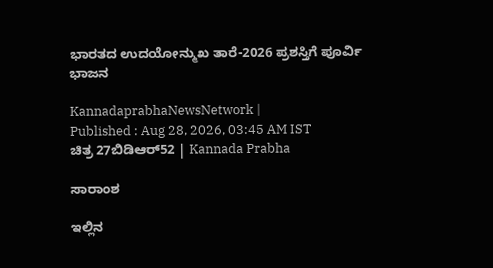ಭಾರತದ ಉದಯೋನ್ಮುಖ ತಾರೆ-2026 ಪ್ರಶಸ್ತಿಗೆ ಪೂರ್ವಿ ಭಾಜನ

KannadaprabhaNewsNetwork |
Published : Aug 28, 2026, 03:45 AM IST
ಚಿತ್ರ 27ಬಿಡಿಆರ್52 | Kannada Prabha

ಸಾರಾಂಶ

ಇಲ್ಲಿನ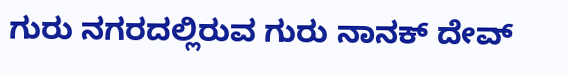ಗುರು ನಗರದಲ್ಲಿರುವ ಗುರು ನಾನಕ್ ದೇವ್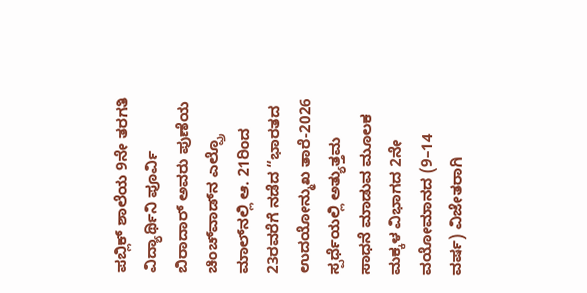ಪಬ್ಲಿಕ್ ಶಾಲೆಯ 9ನೇ ತರಗತಿ ವಿದ್ಯಾರ್ಥಿನಿ ಪೂರ್ವಿ ಬಿರಾದಾರ್ ಅವರು ಪುಣೆಯ ಚಿಂಚ್‌ವಾಡ್‌ನ ಎಲ್ಪ್ರೊ ಮಾಲ್‌ನಲ್ಲಿ ಆ. 21ರಿಂದ 23ರವರೆಗೆ ನಡೆದ “ಭಾರತದ ಉದಯೋನ್ಮುಖ ತಾರೆ-2026 ಸ್ಪರ್ಧೆಯಲ್ಲಿ ಅತ್ಯುತ್ತಮ ಸಾಧನೆ ಮಾಡುವ ಮೂಲಕ ಮಕ್ಕಳ ವಿಭಾಗದ 2ನೇ ವಯೋಮಾನದ (9–14 ವರ್ಷ) ವಿಜೇತರಾಗಿ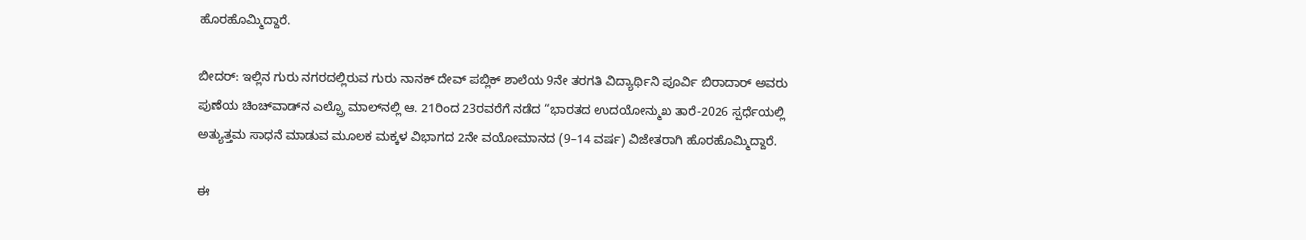ಹೊರಹೊಮ್ಮಿದ್ದಾರೆ.

ಬೀದರ್: ಇಲ್ಲಿನ ಗುರು ನಗರದಲ್ಲಿರುವ ಗುರು ನಾನಕ್ ದೇವ್ ಪಬ್ಲಿಕ್ ಶಾಲೆಯ 9ನೇ ತರಗತಿ ವಿದ್ಯಾರ್ಥಿನಿ ಪೂರ್ವಿ ಬಿರಾದಾರ್ ಅವರು ಪುಣೆಯ ಚಿಂಚ್‌ವಾಡ್‌ನ ಎಲ್ಪ್ರೊ ಮಾಲ್‌ನಲ್ಲಿ ಆ. 21ರಿಂದ 23ರವರೆಗೆ ನಡೆದ “ಭಾರತದ ಉದಯೋನ್ಮುಖ ತಾರೆ-2026 ಸ್ಪರ್ಧೆಯಲ್ಲಿ ಅತ್ಯುತ್ತಮ ಸಾಧನೆ ಮಾಡುವ ಮೂಲಕ ಮಕ್ಕಳ ವಿಭಾಗದ 2ನೇ ವಯೋಮಾನದ (9–14 ವರ್ಷ) ವಿಜೇತರಾಗಿ ಹೊರಹೊಮ್ಮಿದ್ದಾರೆ.

ಈ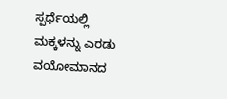ಸ್ಪರ್ಧೆಯಲ್ಲಿ ಮಕ್ಕಳನ್ನು ಎರಡು ವಯೋಮಾನದ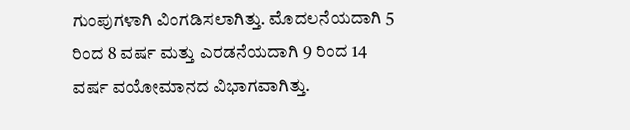ಗುಂಪುಗಳಾಗಿ ವಿಂಗಡಿಸಲಾಗಿತ್ತು. ಮೊದಲನೆಯದಾಗಿ 5 ರಿಂದ 8 ವರ್ಷ ಮತ್ತು ಎರಡನೆಯದಾಗಿ 9 ರಿಂದ 14 ವರ್ಷ ವಯೋಮಾನದ ವಿಭಾಗವಾಗಿತ್ತು.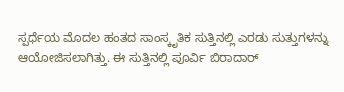ಸ್ಪರ್ಧೆಯ ಮೊದಲ ಹಂತದ ಸಾಂಸ್ಕೃತಿಕ ಸುತ್ತಿನಲ್ಲಿ ಎರಡು ಸುತ್ತುಗಳನ್ನು ಆಯೋಜಿಸಲಾಗಿತ್ತು. ಈ ಸುತ್ತಿನಲ್ಲಿ ಪೂರ್ವಿ ಬಿರಾದಾರ್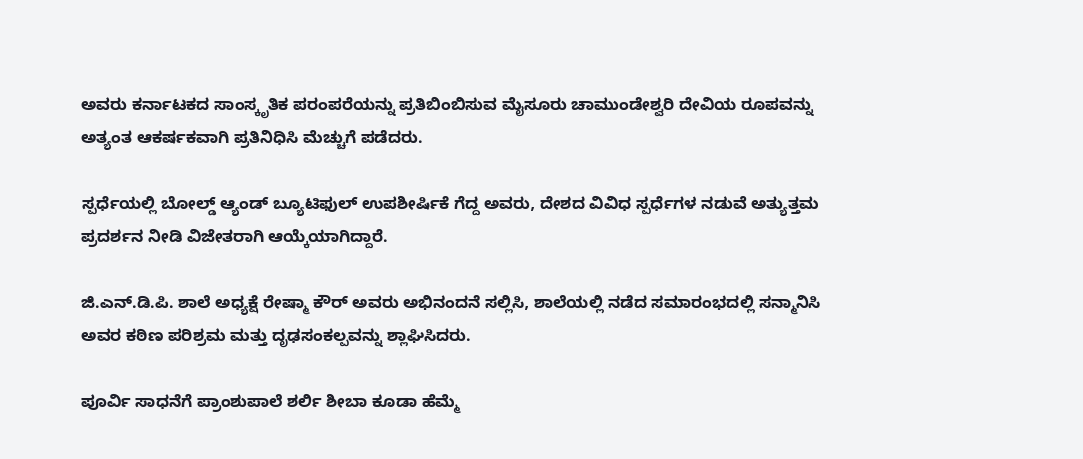ಅವರು ಕರ್ನಾಟಕದ ಸಾಂಸ್ಕೃತಿಕ ಪರಂಪರೆಯನ್ನು ಪ್ರತಿಬಿಂಬಿಸುವ ಮೈಸೂರು ಚಾಮುಂಡೇಶ್ವರಿ ದೇವಿಯ ರೂಪವನ್ನು ಅತ್ಯಂತ ಆಕರ್ಷಕವಾಗಿ ಪ್ರತಿನಿಧಿಸಿ ಮೆಚ್ಚುಗೆ ಪಡೆದರು.

ಸ್ಪರ್ಧೆಯಲ್ಲಿ ಬೋಲ್ಡ್ ಆ್ಯಂಡ್ ಬ್ಯೂಟಿಫುಲ್ ಉಪಶೀರ್ಷಿಕೆ ಗೆದ್ದ ಅವರು, ದೇಶದ ವಿವಿಧ ಸ್ಪರ್ಧೆಗಳ ನಡುವೆ ಅತ್ಯುತ್ತಮ ಪ್ರದರ್ಶನ ನೀಡಿ ವಿಜೇತರಾಗಿ ಆಯ್ಕೆಯಾಗಿದ್ದಾರೆ.

ಜಿ.ಎನ್.ಡಿ.ಪಿ. ಶಾಲೆ ಅಧ್ಯಕ್ಷೆ ರೇಷ್ಮಾ ಕೌರ್ ಅವರು ಅಭಿನಂದನೆ ಸಲ್ಲಿಸಿ, ಶಾಲೆಯಲ್ಲಿ ನಡೆದ ಸಮಾರಂಭದಲ್ಲಿ ಸನ್ಮಾನಿಸಿ ಅವರ ಕಠಿಣ ಪರಿಶ್ರಮ ಮತ್ತು ದೃಢಸಂಕಲ್ಪವನ್ನು ಶ್ಲಾಘಿಸಿದರು.

ಪೂರ್ವಿ ಸಾಧನೆಗೆ ಪ್ರಾಂಶುಪಾಲೆ ಶರ್ಲಿ ಶೀಬಾ ಕೂಡಾ ಹೆಮ್ಮೆ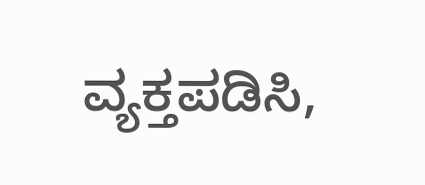ವ್ಯಕ್ತಪಡಿಸಿ,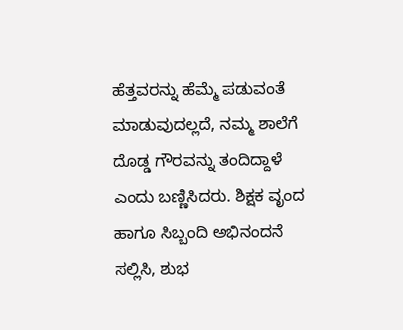ಹೆತ್ತವರನ್ನು ಹೆಮ್ಮೆ ಪಡುವಂತೆ ಮಾಡುವುದಲ್ಲದೆ, ನಮ್ಮ ಶಾಲೆಗೆ ದೊಡ್ಡ ಗೌರವನ್ನು ತಂದಿದ್ದಾಳೆ ಎಂದು ಬಣ್ಣಿಸಿದರು. ಶಿಕ್ಷಕ ವೃಂದ ಹಾಗೂ ಸಿಬ್ಬಂದಿ ಅಭಿನಂದನೆ ಸಲ್ಲಿಸಿ, ಶುಭ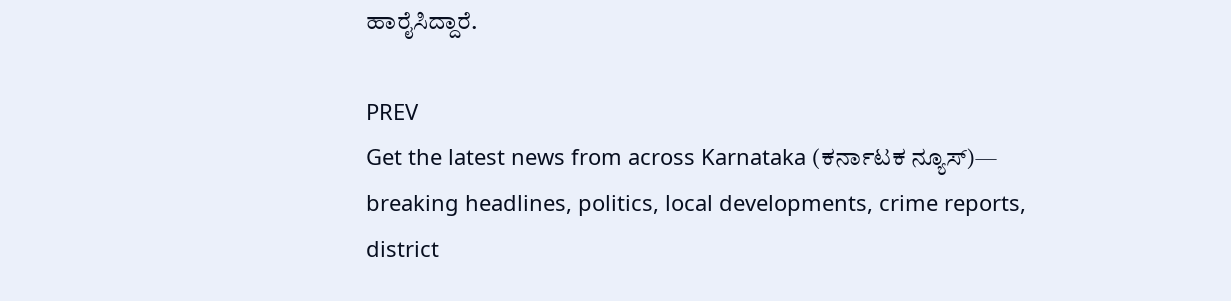ಹಾರೈಸಿದ್ದಾರೆ.

PREV
Get the latest news from across Karnataka (ಕರ್ನಾಟಕ ನ್ಯೂಸ್)— breaking headlines, politics, local developments, crime reports, district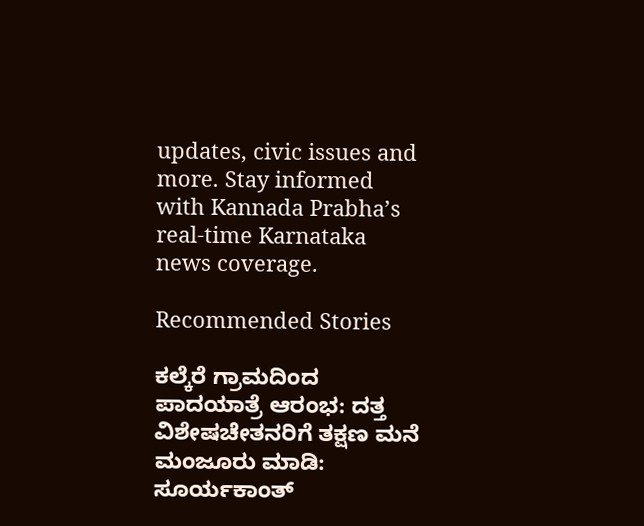updates, civic issues and more. Stay informed with Kannada Prabha’s real‑time Karnataka news coverage.

Recommended Stories

ಕಲ್ಕೆರೆ ಗ್ರಾಮದಿಂದ ಪಾದಯಾತ್ರೆ ಆರಂಭ: ದತ್ತ
ವಿಶೇಷಚೇತನರಿಗೆ ತಕ್ಷಣ ಮನೆ ಮಂಜೂರು ಮಾಡಿ: ಸೂರ್ಯಕಾಂತ್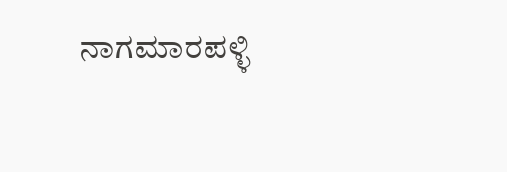ನಾಗಮಾರಪಳ್ಳಿ